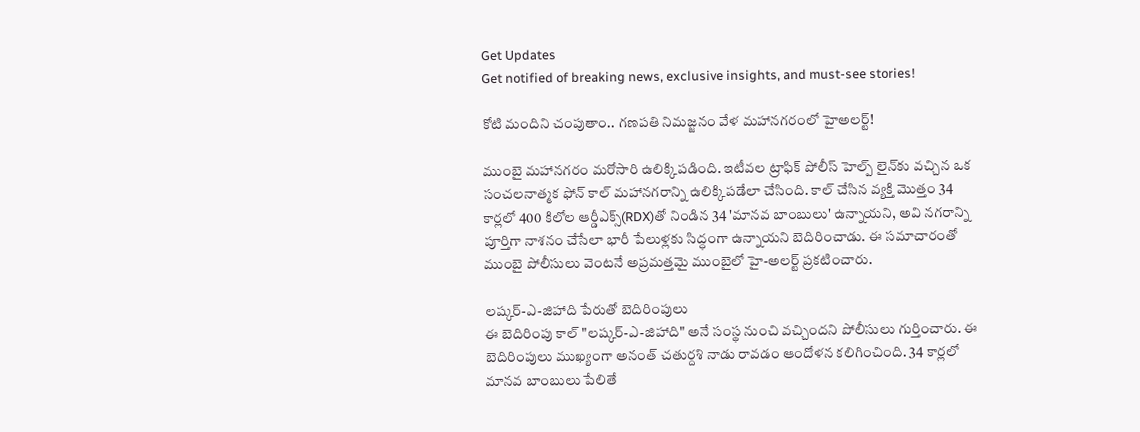Get Updates
Get notified of breaking news, exclusive insights, and must-see stories!

కోటి మందిని చంపుతాం.. గణపతి నిమజ్జనం వేళ మహానగరంలో హైఅలర్ట్!

ముంబై మహానగరం మరోసారి ఉలిక్కిపడింది. ఇటీవల ట్రాఫిక్ పోలీస్ హెల్ప్ లైన్‌కు వచ్చిన ఒక సంచలనాత్మక ఫోన్ కాల్ మహానగరాన్ని ఉలిక్కిపడేలా చేసింది. కాల్ చేసిన వ్యక్తి మొత్తం 34 కార్లలో 400 కిలోల ఆర్డీఎక్స్(RDX)తో నిండిన 34 'మానవ బాంబులు' ఉన్నాయని, అవి నగరాన్ని పూర్తిగా నాశనం చేసేలా భారీ పేలుళ్లకు సిద్ధంగా ఉన్నాయని బెదిరించాడు. ఈ సమాచారంతో ముంబై పోలీసులు వెంటనే అప్రమత్తమై ముంబైలో హై-అలర్ట్ ప్రకటించారు.

లష్కర్-ఎ-జిహాది పేరుతో బెదిరింపులు
ఈ బెదిరింపు కాల్‌ "లష్కర్-ఎ-జిహాది" అనే సంస్థ నుంచి వచ్చిందని పోలీసులు గుర్తించారు. ఈ బెదిరింపులు ముఖ్యంగా అనంత్ చతుర్దశి నాడు రావడం ఆందోళన కలిగించింది. 34 కార్లలో మానవ బాంబులు పేలితే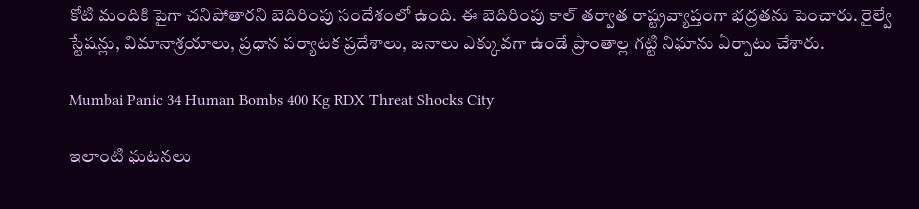కోటి మందికి పైగా చనిపోతారని బెదిరింపు సందేశంలో ఉంది. ఈ బెదిరింపు కాల్ తర్వాత రాష్ట్రవ్యాప్తంగా భద్రతను పెంచారు. రైల్వే స్టేషన్లు, విమానాశ్రయాలు, ప్రధాన పర్యాటక ప్రదేశాలు, జనాలు ఎక్కువగా ఉండే ప్రాంతాల్ల గట్టి నిఘాను ఏర్పాటు చేశారు.

Mumbai Panic 34 Human Bombs 400 Kg RDX Threat Shocks City

ఇలాంటి ఘటనలు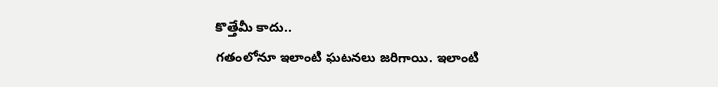కొత్తేమీ కాదు..
గతంలోనూ ఇలాంటి ఘటనలు జరిగాయి. ఇలాంటి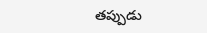తప్పుడు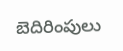బెదిరింపులు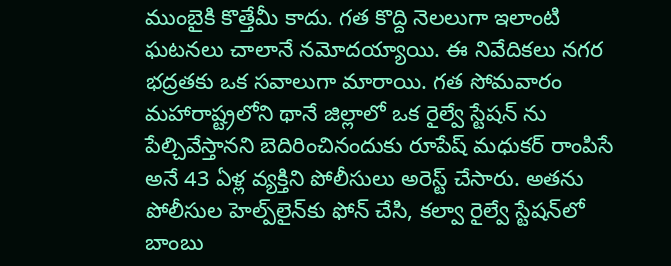ముంబైకి కొత్తేమీ కాదు. గత కొద్ది నెలలుగా ఇలాంటి ఘటనలు చాలానే నమోదయ్యాయి. ఈ నివేదికలు నగర భద్రతకు ఒక సవాలుగా మారాయి. గత సోమవారం మహారాష్ట్రలోని థానే జిల్లాలో ఒక రైల్వే స్టేషన్ ను పేల్చివేస్తానని బెదిరించినందుకు రూపేష్ మధుకర్ రాంపిసే అనే 43 ఏళ్ల వ్యక్తిని పోలీసులు అరెస్ట్ చేసారు. అతను పోలీసుల హెల్ప్‌లైన్‌కు ఫోన్ చేసి, కల్వా రైల్వే స్టేషన్‌లో బాంబు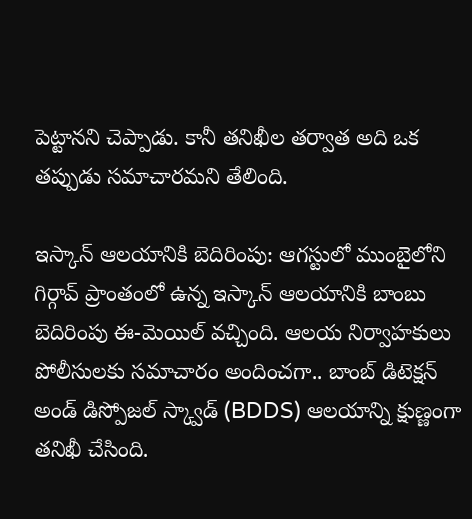పెట్టానని చెప్పాడు. కానీ తనిఖీల తర్వాత అది ఒక తప్పుడు సమాచారమని తేలింది.

ఇస్కాన్ ఆలయానికి బెదిరింపు: ఆగస్టులో ముంబైలోని గిర్గావ్ ప్రాంతంలో ఉన్న ఇస్కాన్ ఆలయానికి బాంబు బెదిరింపు ఈ-మెయిల్ వచ్చింది. ఆలయ నిర్వాహకులు పోలీసులకు సమాచారం అందించగా.. బాంబ్ డిటెక్షన్ అండ్ డిస్పోజల్ స్క్వాడ్ (BDDS) ఆలయాన్ని క్షుణ్ణంగా తనిఖీ చేసింది.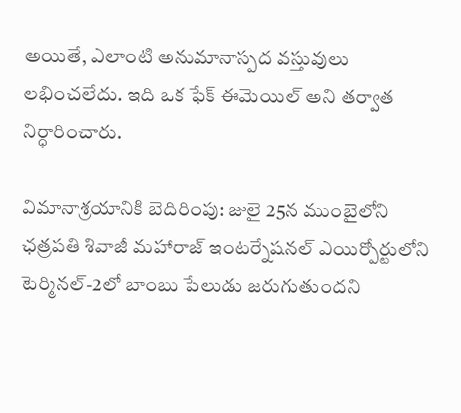అయితే, ఎలాంటి అనుమానాస్పద వస్తువులు లభించలేదు. ఇది ఒక ఫేక్ ఈమెయిల్ అని తర్వాత నిర్ధారించారు.

విమానాశ్రయానికి బెదిరింపు: జులై 25న ముంబైలోని ఛత్రపతి శివాజీ మహారాజ్ ఇంటర్నేషనల్ ఎయిర్పోర్టులోని టెర్మినల్-2లో బాంబు పేలుడు జరుగుతుందని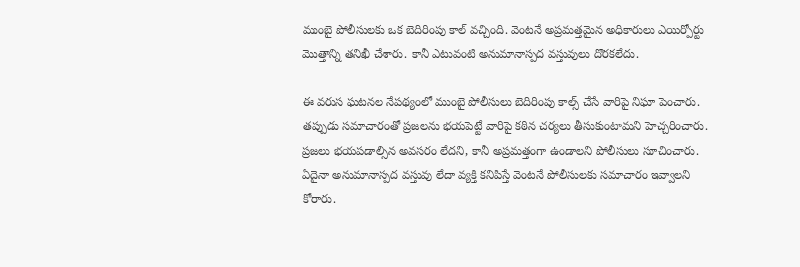ముంబై పోలీసులకు ఒక బెదిరింపు కాల్ వచ్చింది. వెంటనే అప్రమత్తమైన అధికారులు ఎయిర్పోర్టు మొత్తాన్ని తనిఖీ చేశారు. కానీ ఎటువంటి అనుమానాస్పద వస్తువులు దొరకలేదు.

ఈ వరుస ఘటనల నేపథ్యంలో ముంబై పోలీసులు బెదిరింపు కాల్స్ చేసే వారిపై నిఘా పెంచారు. తప్పుడు సమాచారంతో ప్రజలను భయపెట్టే వారిపై కఠిన చర్యలు తీసుకుంటామని హెచ్చరించారు. ప్రజలు భయపడాల్సిన అవసరం లేదని, కానీ అప్రమత్తంగా ఉండాలని పోలీసులు సూచించారు. ఏదైనా అనుమానాస్పద వస్తువు లేదా వ్యక్తి కనిపిస్తే వెంటనే పోలీసులకు సమాచారం ఇవ్వాలని కోరారు.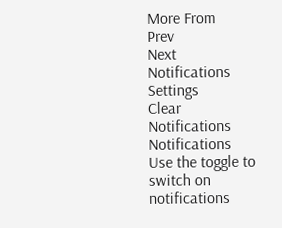More From
Prev
Next
Notifications
Settings
Clear Notifications
Notifications
Use the toggle to switch on notifications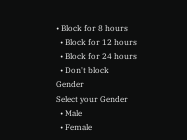• Block for 8 hours
  • Block for 12 hours
  • Block for 24 hours
  • Don't block
Gender
Select your Gender
  • Male
  • Female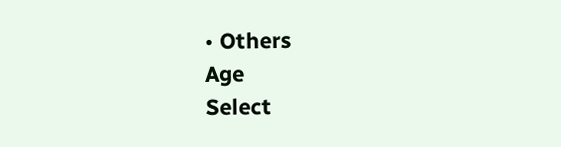• Others
Age
Select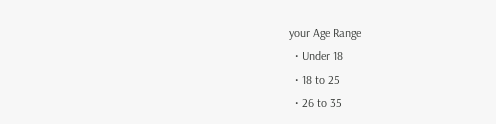your Age Range
  • Under 18
  • 18 to 25
  • 26 to 35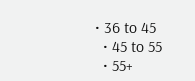• 36 to 45
  • 45 to 55
  • 55+